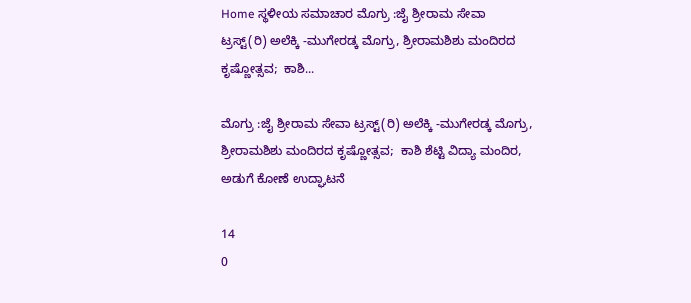Home ಸ್ಥಳೀಯ ಸಮಾಚಾರ ಮೊಗ್ರು :ಜೈ ಶ್ರೀರಾಮ ಸೇವಾ ಟ್ರಸ್ಟ್(ರಿ) ಅಲೆಕ್ಕಿ -ಮುಗೇರಡ್ಕ ಮೊಗ್ರು, ಶ್ರೀರಾಮಶಿಶು ಮಂದಿರದ ಕೃಷ್ಣೋತ್ಸವ;  ಕಾಶಿ...

ಮೊಗ್ರು :ಜೈ ಶ್ರೀರಾಮ ಸೇವಾ ಟ್ರಸ್ಟ್(ರಿ) ಅಲೆಕ್ಕಿ -ಮುಗೇರಡ್ಕ ಮೊಗ್ರು, ಶ್ರೀರಾಮಶಿಶು ಮಂದಿರದ ಕೃಷ್ಣೋತ್ಸವ;  ಕಾಶಿ ಶೆಟ್ಟಿ ವಿದ್ಯಾ ಮಂದಿರ, ಅಡುಗೆ ಕೋಣೆ ಉದ್ಘಾಟನೆ

14
0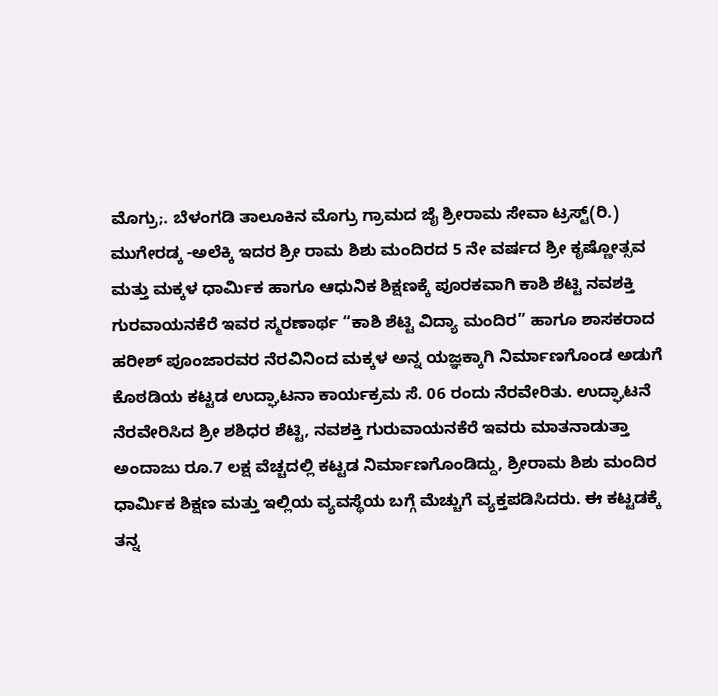ಮೊಗ್ರು;. ಬೆಳಂಗಡಿ ತಾಲೂಕಿನ ಮೊಗ್ರು ಗ್ರಾಮದ ಜೈ ಶ್ರೀರಾಮ ಸೇವಾ ಟ್ರಸ್ಟ್(ರಿ.) ಮುಗೇರಡ್ಕ -ಅಲೆಕ್ಕಿ ಇದರ ಶ್ರೀ ರಾಮ ಶಿಶು ಮಂದಿರದ 5 ನೇ ವರ್ಷದ ಶ್ರೀ ಕೃಷ್ಣೋತ್ಸವ ಮತ್ತು ಮಕ್ಕಳ ಧಾರ್ಮಿಕ ಹಾಗೂ ಆಧುನಿಕ ಶಿಕ್ಷಣಕ್ಕೆ ಪೂರಕವಾಗಿ ಕಾಶಿ ಶೆಟ್ಟಿ ನವಶಕ್ತಿ ಗುರವಾಯನಕೆರೆ ಇವರ ಸ್ಮರಣಾರ್ಥ “ಕಾಶಿ ಶೆಟ್ಟಿ ವಿದ್ಯಾ ಮಂದಿರ” ಹಾಗೂ ಶಾಸಕರಾದ ಹರೀಶ್ ಪೂಂಜಾರವರ ನೆರವಿನಿಂದ ಮಕ್ಕಳ ಅನ್ನ ಯಜ್ಞಕ್ಕಾಗಿ ನಿರ್ಮಾಣಗೊಂಡ ಅಡುಗೆ ಕೊಠಡಿಯ ಕಟ್ಟಡ ಉದ್ಘಾಟನಾ ಕಾರ್ಯಕ್ರಮ ಸೆ. 06 ರಂದು ನೆರವೇರಿತು. ಉದ್ಘಾಟನೆ ನೆರವೇರಿಸಿದ ಶ್ರೀ ಶಶಿಧರ ಶೆಟ್ಟಿ, ನವಶಕ್ತಿ ಗುರುವಾಯನಕೆರೆ ಇವರು ಮಾತನಾಡುತ್ತಾ ಅಂದಾಜು ರೂ.7 ಲಕ್ಷ ವೆಚ್ಚದಲ್ಲಿ ಕಟ್ಟಡ ನಿರ್ಮಾಣಗೊಂಡಿದ್ದು, ಶ್ರೀರಾಮ ಶಿಶು ಮಂದಿರ ಧಾರ್ಮಿಕ ಶಿಕ್ಷಣ ಮತ್ತು ಇಲ್ಲಿಯ ವ್ಯವಸ್ಥೆಯ ಬಗ್ಗೆ ಮೆಚ್ಚುಗೆ ವ್ಯಕ್ತಪಡಿಸಿದರು. ಈ ಕಟ್ಟಡಕ್ಕೆ ತನ್ನ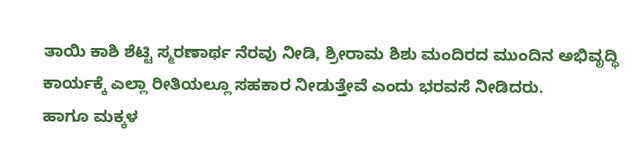ತಾಯಿ ಕಾಶಿ ಶೆಟ್ಟಿ ಸ್ಮರಣಾರ್ಥ ನೆರವು ನೀಡಿ, ಶ್ರೀರಾಮ ಶಿಶು ಮಂದಿರದ ಮುಂದಿನ ಅಭಿವೃದ್ಧಿ ಕಾರ್ಯಕ್ಕೆ ಎಲ್ಲಾ ರೀತಿಯಲ್ಲೂ ಸಹಕಾರ ನೀಡುತ್ತೇವೆ ಎಂದು ಭರವಸೆ ನೀಡಿದರು.
ಹಾಗೂ ಮಕ್ಕಳ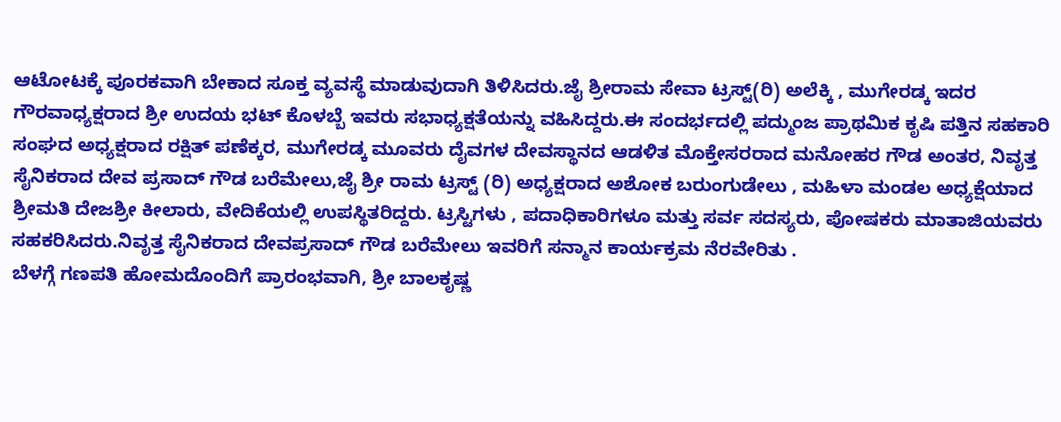ಆಟೋಟಕ್ಕೆ ಪೂರಕವಾಗಿ ಬೇಕಾದ ಸೂಕ್ತ ವ್ಯವಸ್ಥೆ ಮಾಡುವುದಾಗಿ ತಿಳಿಸಿದರು.ಜೈ ಶ್ರೀರಾಮ ಸೇವಾ ಟ್ರಸ್ಟ್(ರಿ) ಅಲೆಕ್ಕಿ , ಮುಗೇರಡ್ಕ ಇದರ ಗೌರವಾಧ್ಯಕ್ಷರಾದ ಶ್ರೀ ಉದಯ ಭಟ್ ಕೊಳಬ್ಬೆ ಇವರು ಸಭಾಧ್ಯಕ್ಷತೆಯನ್ನು ವಹಿಸಿದ್ದರು.ಈ ಸಂದರ್ಭದಲ್ಲಿ ಪದ್ಮುಂಜ ಪ್ರಾಥಮಿಕ ಕೃಷಿ ಪತ್ತಿನ ಸಹಕಾರಿ ಸಂಘದ ಅಧ್ಯಕ್ಷರಾದ ರಕ್ಷಿತ್ ಪಣೆಕ್ಕರ, ಮುಗೇರಡ್ಕ ಮೂವರು ದೈವಗಳ ದೇವಸ್ಥಾನದ ಆಡಳಿತ ಮೊಕ್ತೇಸರರಾದ ಮನೋಹರ ಗೌಡ ಅಂತರ, ನಿವೃತ್ತ ಸೈನಿಕರಾದ ದೇವ ಪ್ರಸಾದ್ ಗೌಡ ಬರೆಮೇಲು,ಜೈ ಶ್ರೀ ರಾಮ ಟ್ರಸ್ಟ್ (ರಿ) ಅಧ್ಯಕ್ಷರಾದ ಅಶೋಕ ಬರುಂಗುಡೇಲು , ಮಹಿಳಾ ಮಂಡಲ ಅಧ್ಯಕ್ಷೆಯಾದ ಶ್ರೀಮತಿ ದೇಜಶ್ರೀ ಕೀಲಾರು, ವೇದಿಕೆಯಲ್ಲಿ ಉಪಸ್ಥಿತರಿದ್ದರು. ಟ್ರಸ್ಟಿಗಳು , ಪದಾಧಿಕಾರಿಗಳೂ ಮತ್ತು ಸರ್ವ ಸದಸ್ಯರು, ಪೋಷಕರು ಮಾತಾಜಿಯವರು ಸಹಕರಿಸಿದರು.ನಿವೃತ್ತ ಸೈನಿಕರಾದ ದೇವಪ್ರಸಾದ್ ಗೌಡ ಬರೆಮೇಲು ಇವರಿಗೆ ಸನ್ಮಾನ ಕಾರ್ಯಕ್ರಮ ನೆರವೇರಿತು .
ಬೆಳಗ್ಗೆ ಗಣಪತಿ ಹೋಮದೊಂದಿಗೆ ಪ್ರಾರಂಭವಾಗಿ, ಶ್ರೀ ಬಾಲಕೃಷ್ಣ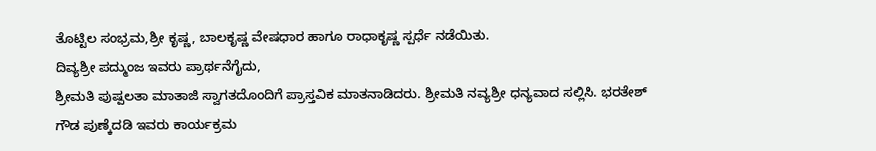ತೊಟ್ಟಿಲ ಸಂಭ್ರಮ,ಶ್ರೀ ಕೃಷ್ಣ, ಬಾಲಕೃಷ್ಣ ವೇಷಧಾರ ಹಾಗೂ ರಾಧಾಕೃಷ್ಣ ಸ್ಪರ್ಧೆ ನಡೆಯಿತು.
ದಿವ್ಯಶ್ರೀ ಪದ್ಮುಂಜ ಇವರು ಪ್ರಾರ್ಥನೆಗೈದು,
ಶ್ರೀಮತಿ ಪುಷ್ಪಲತಾ ಮಾತಾಜಿ ಸ್ವಾಗತದೊಂದಿಗೆ ಪ್ರಾಸ್ತವಿಕ ಮಾತನಾಡಿದರು. ಶ್ರೀಮತಿ ನವ್ಯಶ್ರೀ ಧನ್ಯವಾದ ಸಲ್ಲಿಸಿ. ಭರತೇಶ್ ಗೌಡ ಪುಣ್ಕೆದಡಿ ಇವರು ಕಾರ್ಯಕ್ರಮ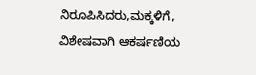ನಿರೂಪಿಸಿದರು,ಮಕ್ಕಳಿಗೆ, ವಿಶೇಷವಾಗಿ ಆಕರ್ಷಣಿಯ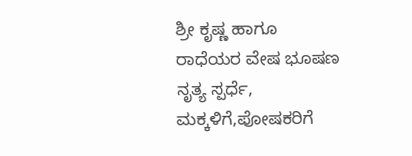ಶ್ರೀ ಕೃಷ್ಣ ಹಾಗೂ ರಾಧೆಯರ ವೇಷ ಭೂಷಣ ನೃತ್ಯ ಸ್ಪರ್ಧೆ, ಮಕ್ಕಳಿಗೆ,ಪೋಷಕರಿಗೆ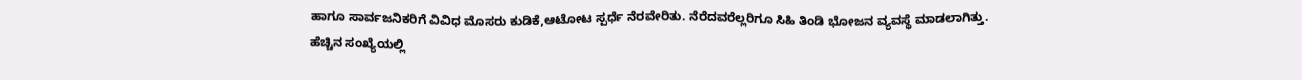ಹಾಗೂ ಸಾರ್ವಜನಿಕರಿಗೆ ವಿವಿಧ ಮೊಸರು ಕುಡಿಕೆ,ಆಟೋಟ ಸ್ಪರ್ಧೆ ನೆರವೇರಿತು. ನೆರೆದವರೆಲ್ಲರಿಗೂ ಸಿಹಿ ತಿಂಡಿ ಭೋಜನ ವ್ಯವಸ್ಥೆ ಮಾಡಲಾಗಿತ್ತು.
ಹೆಚ್ಚಿನ ಸಂಖ್ಯೆಯಲ್ಲಿ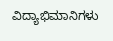ವಿದ್ಯಾಭಿಮಾನಿಗಳು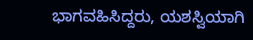ಭಾಗವಹಿಸಿದ್ದರು, ಯಶಸ್ವಿಯಾಗಿ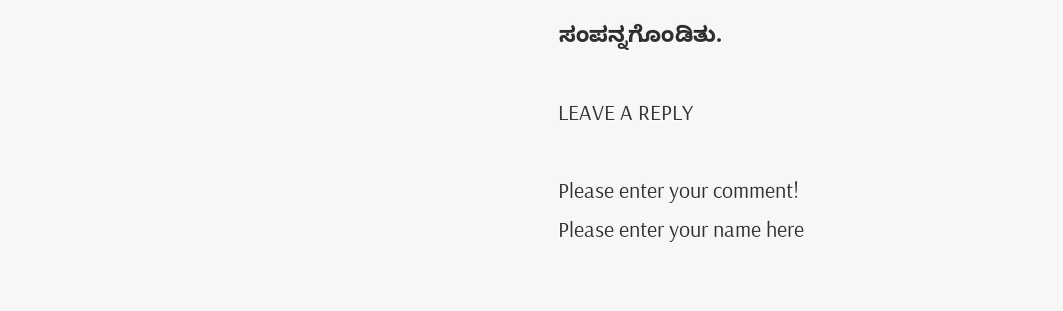ಸಂಪನ್ನಗೊಂಡಿತು.

LEAVE A REPLY

Please enter your comment!
Please enter your name here